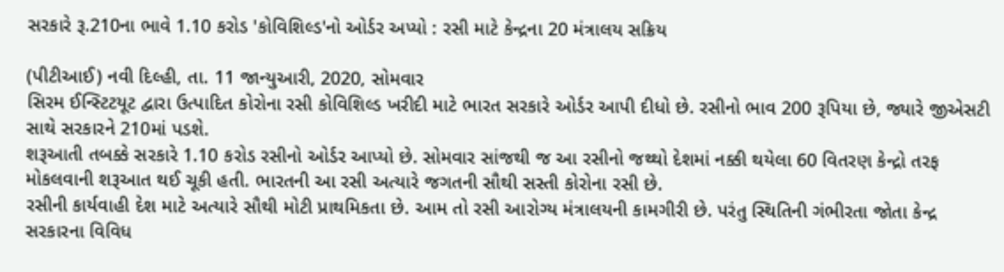સરકારે રૂ.210ના ભાવે 1.10 કરોડ 'કોવિશિલ્ડ'નો ઓર્ડર અપ્યો : રસી માટે કેન્દ્રના 20 મંત્રાલય સક્રિય

(પીટીઆઈ) નવી દિલ્હી, તા. 11 જાન્યુઆરી, 2020, સોમવાર
સિરમ ઈન્સ્ટિટયૂટ દ્વારા ઉત્પાદિત કોરોના રસી કોવિશિલ્ડ ખરીદી માટે ભારત સરકારે ઓર્ડર આપી દીધો છે. રસીનો ભાવ 200 રૂપિયા છે, જ્યારે જીએસટી સાથે સરકારને 210માં પડશે.
શરૂઆતી તબક્કે સરકારે 1.10 કરોડ રસીનો ઓર્ડર આપ્યો છે. સોમવાર સાંજથી જ આ રસીનો જથ્થો દેશમાં નક્કી થયેલા 60 વિતરણ કેન્દ્રો તરફ મોકલવાની શરૂઆત થઈ ચૂકી હતી. ભારતની આ રસી અત્યારે જગતની સૌથી સસ્તી કોરોના રસી છે.
રસીની કાર્યવાહી દેશ માટે અત્યારે સૌથી મોટી પ્રાથમિકતા છે. આમ તો રસી આરોગ્ય મંત્રાલયની કામગીરી છે. પરંતુ સ્થિતિની ગંભીરતા જોતા કેન્દ્ર સરકારના વિવિધ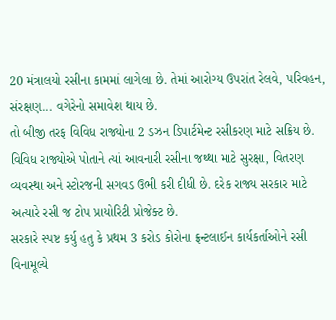20 મંત્રાલયો રસીના કામમાં લાગેલા છે. તેમાં આરોગ્ય ઉપરાંત રેલવે, પરિવહન, સંરક્ષણ... વગેરેનો સમાવેશ થાય છે.
તો બીજી તરફ વિવિધ રાજ્યોના 2 ડઝન ડિપાર્ટમેન્ટ રસીકરણ માટે સક્રિય છે. વિવિધ રાજ્યોએ પોતાને ત્યાં આવનારી રસીના જથ્થા માટે સુરક્ષા, વિતરણ વ્યવસ્થા અને સ્ટોરજની સગવડ ઉભી કરી દીધી છે. દરેક રાજ્ય સરકાર માટે અત્યારે રસી જ ટોપ પ્રાયોરિટી પ્રોજેક્ટ છે.
સરકારે સ્પષ્ટ કર્યુ હતુ કે પ્રથમ 3 કરોડ કોરોના ફ્રન્ટલાઈન કાર્યકર્તાઓને રસી વિનામૂલ્યે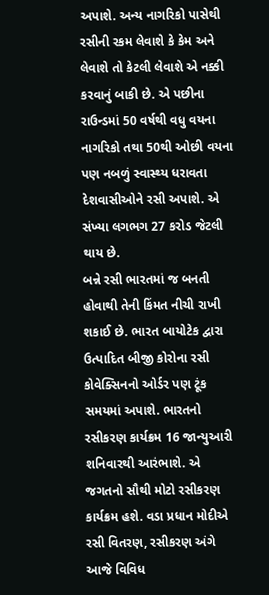અપાશે. અન્ય નાગરિકો પાસેથી રસીની રકમ લેવાશે કે કેમ અને લેવાશે તો કેટલી લેવાશે એ નક્કી કરવાનું બાકી છે. એ પછીના રાઉન્ડમાં 50 વર્ષથી વધુ વયના નાગરિકો તથા 50થી ઓછી વયના પણ નબળું સ્વાસ્થ્ય ધરાવતા દેશવાસીઓને રસી અપાશે. એ સંખ્યા લગભગ 27 કરોડ જેટલી થાય છે.
બન્ને રસી ભારતમાં જ બનતી હોવાથી તેની કિંમત નીચી રાખી શકાઈ છે. ભારત બાયોટેક દ્વારા ઉત્પાદિત બીજી કોરોના રસી કોવેક્સિનનો ઓર્ડર પણ ટૂંક સમયમાં અપાશે. ભારતનો રસીકરણ કાર્યક્રમ 16 જાન્યુઆરી શનિવારથી આરંભાશે. એ જગતનો સૌથી મોટો રસીકરણ કાર્યક્રમ હશે. વડા પ્રધાન મોદીએ રસી વિતરણ, રસીકરણ અંગે આજે વિવિધ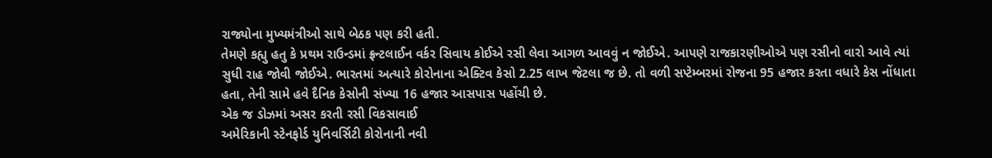રાજ્યોના મુખ્યમંત્રીઓ સાથે બેઠક પણ કરી હતી.
તેમણે કહ્યુ હતુ કે પ્રથમ રાઉન્ડમાં ફ્રન્ટલાઈન વર્કર સિવાય કોઈએ રસી લેવા આગળ આવવું ન જોઈએ. આપણે રાજકારણીઓએ પણ રસીનો વારો આવે ત્યાં સુધી રાહ જોવી જોઈએ. ભારતમાં અત્યારે કોરોનાના એક્ટિવ કેસો 2.25 લાખ જેટલા જ છે. તો વળી સપ્ટેમ્બરમાં રોજના 95 હજાર કરતા વધારે કેસ નોંધાતા હતા, તેની સામે હવે દૈનિક કેસોની સંખ્યા 16 હજાર આસપાસ પહોંચી છે.
એક જ ડોઝમાં અસર કરતી રસી વિકસાવાઈ
અમેરિકાની સ્ટેનફોર્ડ યુનિવર્સિટી કોરોનાની નવી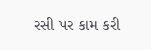રસી પર કામ કરી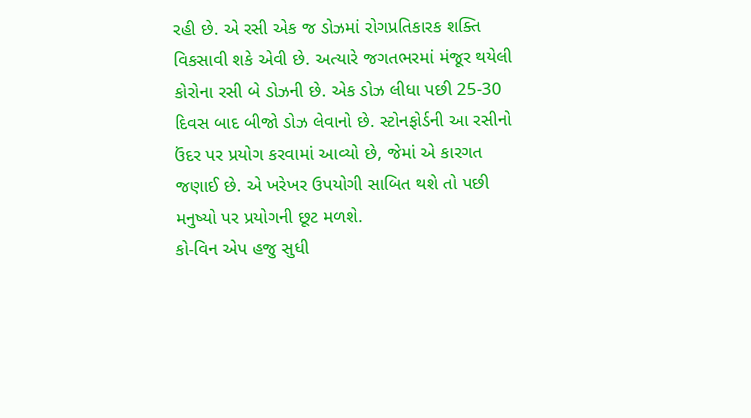રહી છે. એ રસી એક જ ડોઝમાં રોગપ્રતિકારક શક્તિ વિકસાવી શકે એવી છે. અત્યારે જગતભરમાં મંજૂર થયેલી કોરોના રસી બે ડોઝની છે. એક ડોઝ લીધા પછી 25-30 દિવસ બાદ બીજો ડોઝ લેવાનો છે. સ્ટોનફોર્ડની આ રસીનો ઉંદર પર પ્રયોગ કરવામાં આવ્યો છે, જેમાં એ કારગત જણાઈ છે. એ ખરેખર ઉપયોગી સાબિત થશે તો પછી મનુષ્યો પર પ્રયોગની છૂટ મળશે.
કો-વિન એપ હજુ સુધી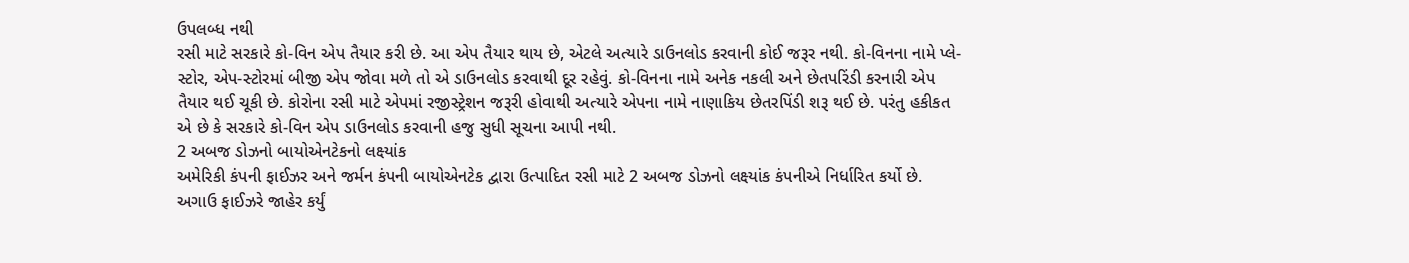ઉપલબ્ધ નથી
રસી માટે સરકારે કો-વિન એપ તૈયાર કરી છે. આ એપ તૈયાર થાય છે, એટલે અત્યારે ડાઉનલોડ કરવાની કોઈ જરૂર નથી. કો-વિનના નામે પ્લે-સ્ટોર, એપ-સ્ટોરમાં બીજી એપ જોવા મળે તો એ ડાઉનલોડ કરવાથી દૂર રહેવું. કો-વિનના નામે અનેક નકલી અને છેતપરિંડી કરનારી એપ તૈયાર થઈ ચૂકી છે. કોરોના રસી માટે એપમાં રજીસ્ટ્રેશન જરૂરી હોવાથી અત્યારે એપના નામે નાણાકિય છેતરપિંડી શરૂ થઈ છે. પરંતુ હકીકત એ છે કે સરકારે કો-વિન એપ ડાઉનલોડ કરવાની હજુ સુધી સૂચના આપી નથી.
2 અબજ ડોઝનો બાયોએનટેકનો લક્ષ્યાંક
અમેરિકી કંપની ફાઈઝર અને જર્મન કંપની બાયોએનટેક દ્વારા ઉત્પાદિત રસી માટે 2 અબજ ડોઝનો લક્ષ્યાંક કંપનીએ નિર્ધારિત કર્યો છે. અગાઉ ફાઈઝરે જાહેર કર્યું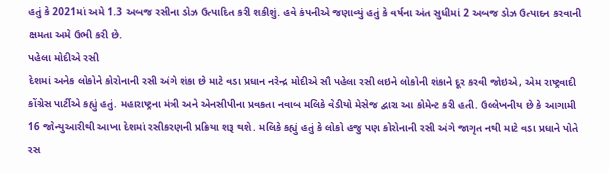હતું કે 2021માં અમે 1.3 અબજ રસીના ડોઝ ઉત્પાદિત કરી શકીશું. હવે કંપનીએ જણાવ્યું હતું કે વર્ષના અંત સુધીમાં 2 અબજ ડોઝ ઉત્પાદન કરવાની ક્ષમતા અમે ઉભી કરી છે.
પહેલા મોદીએ રસી
દેશમાં અનેક લોકોને કોરોનાની રસી અંગે શંકા છે માટે વડા પ્રધાન નરેન્દ્ર મોદીએ સૌ પહેલા રસી લઇને લોકોની શંકાને દૂર કરવી જોઇએ, એમ રાષ્ટ્રવાદી કોંગ્રેસ પાર્ટીએ કહ્યું હતું. મહારાષ્ટ્રના મંત્રી અને એનસીપીના પ્રવકતા નવાબ મલિકે વેડીયો મેસેજ દ્વારા આ કોમેન્ટ કરી હતી. ઉલ્લેખનીય છે કે આગામી 16 જોન્યુઆરીથી આખા દેશમાં રસીકરણની પ્રક્રિયા શરૂ થશે. મલિકે કહ્યું હતું કે લોકો હજુ પણ કોરોનાની રસી અંગે જાગૃત નથી માટે વડા પ્રધાને પોતે રસ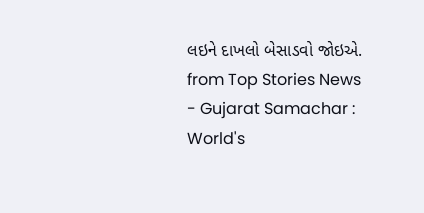લઇને દાખલો બેસાડવો જોઇએ.
from Top Stories News - Gujarat Samachar : World's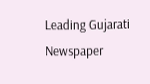Leading Gujarati Newspaper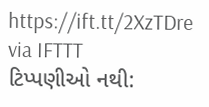https://ift.tt/2XzTDre
via IFTTT
ટિપ્પણીઓ નથી: